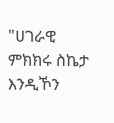"ሀገራዊ ምክክሩ ስኬታ እንዲኾን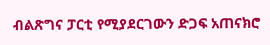ብልጽግና ፓርቲ የሚያደርገውን ድጋፍ አጠናክሮ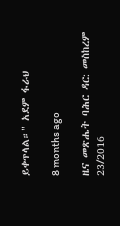ይቀጥላል።" አደም ፋራህ

8 months ago

ዜና መጽሔት ባሕር ዳር: መስከረም 23/2016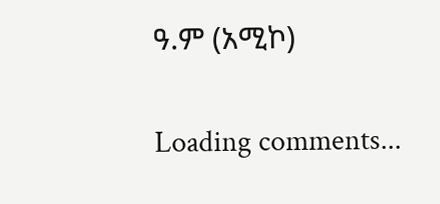ዓ.ም (አሚኮ)

Loading comments...